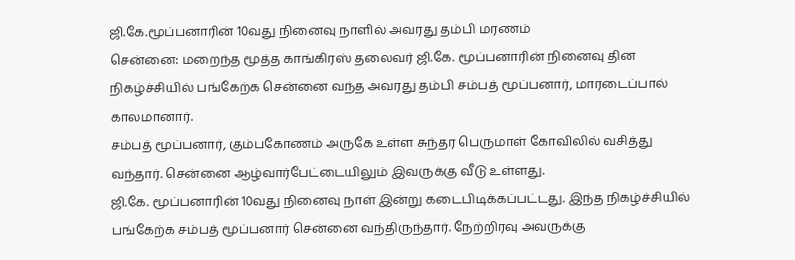ஜி.கே.மூப்பனாரின் 10வது நினைவு நாளில் அவரது தம்பி மரணம்
சென்னை: மறைந்த மூத்த காங்கிரஸ் தலைவர் ஜி.கே. மூப்பனாரின் நினைவு தின நிகழ்ச்சியில் பங்கேற்க சென்னை வந்த அவரது தம்பி சம்பத் மூப்பனார், மாரடைப்பால் காலமானார்.
சம்பத் மூப்பனார், கும்பகோணம் அருகே உள்ள சுந்தர பெருமாள் கோவிலில் வசித்து வந்தார். சென்னை ஆழ்வார்பேட்டையிலும் இவருக்கு வீடு உள்ளது.
ஜி.கே. மூப்பனாரின் 10வது நினைவு நாள் இன்று கடைபிடிக்கப்பட்டது. இந்த நிகழ்ச்சியில் பங்கேற்க சம்பத் மூப்பனார் சென்னை வந்திருந்தார். நேற்றிரவு அவருக்கு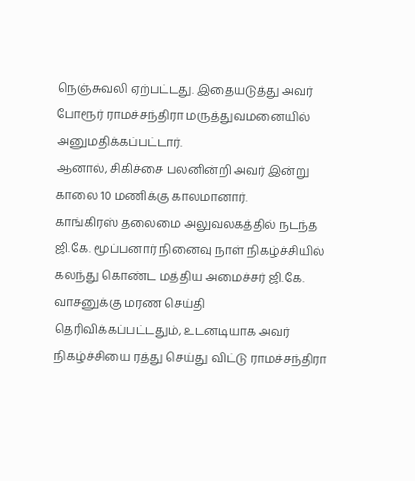நெஞ்சுவலி ஏற்பட்டது. இதையடுத்து அவர் போரூர் ராமச்சந்திரா மருத்துவமனையில் அனுமதிக்கப்பட்டார்.
ஆனால், சிகிச்சை பலனின்றி அவர் இன்று காலை 10 மணிக்கு காலமானார்.
காங்கிரஸ் தலைமை அலுவலகத்தில் நடந்த ஜி.கே. மூப்பனார் நினைவு நாள் நிகழ்ச்சியில் கலந்து கொண்ட மத்திய அமைச்சர் ஜி.கே. வாசனுக்கு மரண செய்தி தெரிவிக்கப்பட்டதும், உடனடியாக அவர் நிகழ்ச்சியை ரத்து செய்து விட்டு ராமச்சந்திரா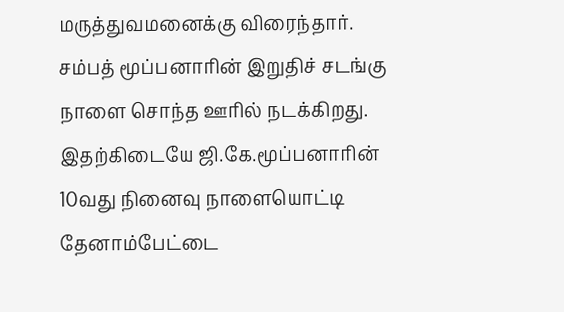மருத்துவமனைக்கு விரைந்தார்.
சம்பத் மூப்பனாரின் இறுதிச் சடங்கு நாளை சொந்த ஊரில் நடக்கிறது.
இதற்கிடையே ஜி.கே.மூப்பனாரின் 10வது நினைவு நாளையொட்டி தேனாம்பேட்டை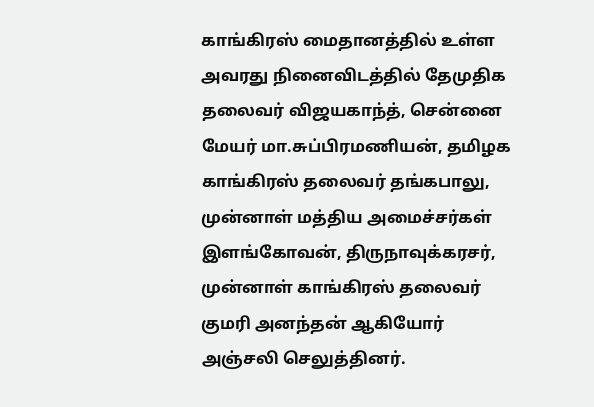காங்கிரஸ் மைதானத்தில் உள்ள அவரது நினைவிடத்தில் தேமுதிக தலைவர் விஜயகாந்த், சென்னை மேயர் மா.சுப்பிரமணியன், தமிழக காங்கிரஸ் தலைவர் தங்கபாலு, முன்னாள் மத்திய அமைச்சர்கள் இளங்கோவன், திருநாவுக்கரசர், முன்னாள் காங்கிரஸ் தலைவர் குமரி அனந்தன் ஆகியோர் அஞ்சலி செலுத்தினர்.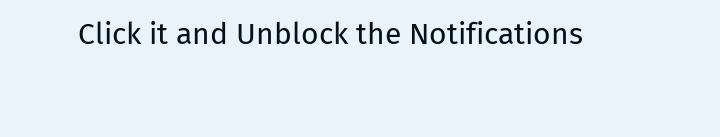Click it and Unblock the Notifications